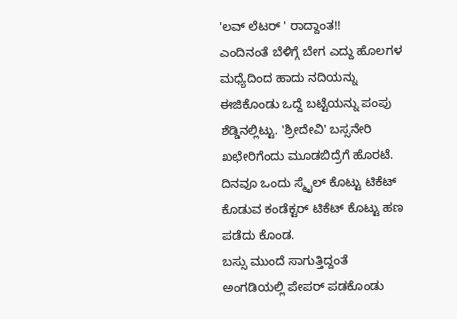'ಲವ್ ಲೆಟರ್ ' ರಾದ್ದಾಂತ!!
ಎಂದಿನಂತೆ ಬೆಳಿಗ್ಗೆ ಬೇಗ ಎದ್ದು ಹೊಲಗಳ ಮಧ್ಯೆದಿಂದ ಹಾದು ನದಿಯನ್ನು ಈಜಿಕೊಂಡು ಒದ್ದೆ ಬಟ್ಟೆಯನ್ನು ಪಂಪು ಶೆಡ್ಡಿನಲ್ಲಿಟ್ಟು. 'ಶ್ರೀದೇವಿ' ಬಸ್ಸನೇರಿ ಖಛೇರಿಗೆಂದು ಮೂಡಬಿದ್ರೆಗೆ ಹೊರಟೆ. ದಿನವೂ ಒಂದು ಸ್ಮೈಲ್ ಕೊಟ್ಟು ಟಿಕೆಟ್ ಕೊಡುವ ಕಂಡೆಕ್ಟರ್ ಟಿಕೆಟ್ ಕೊಟ್ಟು ಹಣ ಪಡೆದು ಕೊಂಡ.
ಬಸ್ಸು ಮುಂದೆ ಸಾಗುತ್ತಿದ್ದಂತೆ ಅಂಗಡಿಯಲ್ಲಿ ಪೇಪರ್ ಪಡಕೊಂಡು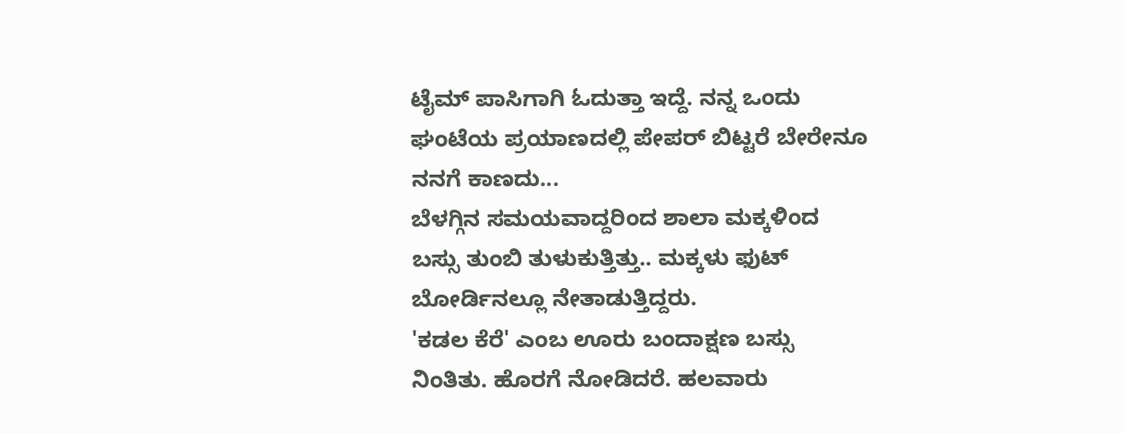ಟೈಮ್ ಪಾಸಿಗಾಗಿ ಓದುತ್ತಾ ಇದ್ದೆ. ನನ್ನ ಒಂದು ಘಂಟೆಯ ಪ್ರಯಾಣದಲ್ಲಿ ಪೇಪರ್ ಬಿಟ್ಟರೆ ಬೇರೇನೂ ನನಗೆ ಕಾಣದು...
ಬೆಳಗ್ಗಿನ ಸಮಯವಾದ್ದರಿಂದ ಶಾಲಾ ಮಕ್ಕಳಿಂದ ಬಸ್ಸು ತುಂಬಿ ತುಳುಕುತ್ತಿತ್ತು.. ಮಕ್ಕಳು ಫುಟ್ ಬೋರ್ಡಿನಲ್ಲೂ ನೇತಾಡುತ್ತಿದ್ದರು.
'ಕಡಲ ಕೆರೆ' ಎಂಬ ಊರು ಬಂದಾಕ್ಷಣ ಬಸ್ಸು ನಿಂತಿತು. ಹೊರಗೆ ನೋಡಿದರೆ. ಹಲವಾರು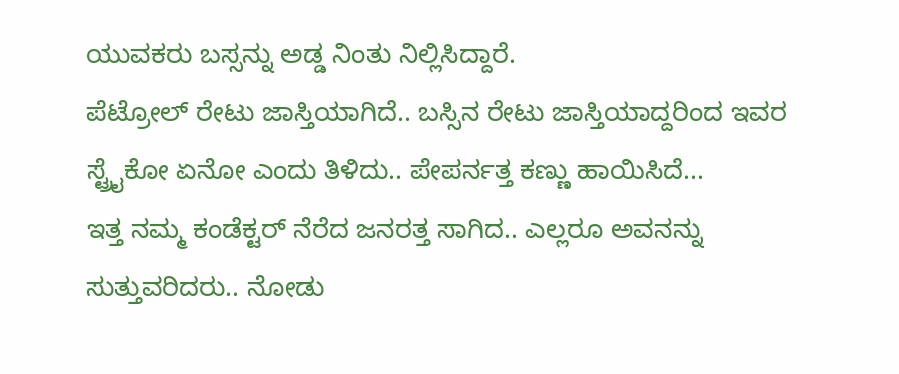ಯುವಕರು ಬಸ್ಸನ್ನು ಅಡ್ಡ ನಿಂತು ನಿಲ್ಲಿಸಿದ್ದಾರೆ.
ಪೆಟ್ರೋಲ್ ರೇಟು ಜಾಸ್ತಿಯಾಗಿದೆ.. ಬಸ್ಸಿನ ರೇಟು ಜಾಸ್ತಿಯಾದ್ದರಿಂದ ಇವರ ಸ್ಟ್ರೈಕೋ ಏನೋ ಎಂದು ತಿಳಿದು.. ಪೇಪರ್ನತ್ತ ಕಣ್ಣು ಹಾಯಿಸಿದೆ...
ಇತ್ತ ನಮ್ಮ ಕಂಡೆಕ್ಟರ್ ನೆರೆದ ಜನರತ್ತ ಸಾಗಿದ.. ಎಲ್ಲರೂ ಅವನನ್ನು ಸುತ್ತುವರಿದರು.. ನೋಡು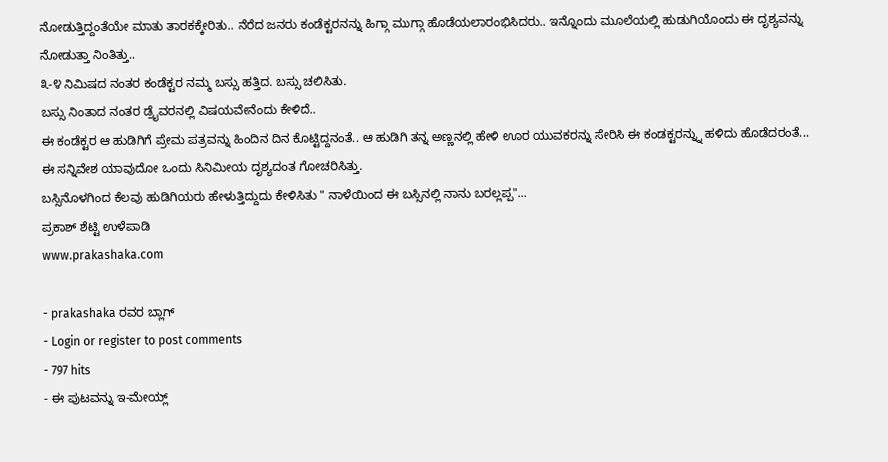ನೋಡುತ್ತಿದ್ದಂತೆಯೇ ಮಾತು ತಾರಕಕ್ಕೇರಿತು.. ನೆರೆದ ಜನರು ಕಂಡೆಕ್ಟರನನ್ನು ಹಿಗ್ಗಾ ಮುಗ್ಗಾ ಹೊಡೆಯಲಾರಂಭಿಸಿದರು.. ಇನ್ನೊಂದು ಮೂಲೆಯಲ್ಲಿ ಹುಡುಗಿಯೊಂದು ಈ ದೃಶ್ಯವನ್ನು ನೋಡುತ್ತಾ ನಿಂತಿತ್ತು..
೩-೪ ನಿಮಿಷದ ನಂತರ ಕಂಡೆಕ್ಟರ ನಮ್ಮ ಬಸ್ಸು ಹತ್ತಿದ. ಬಸ್ಸು ಚಲಿಸಿತು.
ಬಸ್ಸು ನಿಂತಾದ ನಂತರ ಡ್ರೈವರನಲ್ಲಿ ವಿಷಯವೇನೆಂದು ಕೇಳಿದೆ..
ಈ ಕಂಡೆಕ್ಟರ ಆ ಹುಡಿಗಿಗೆ ಪ್ರೇಮ ಪತ್ರವನ್ನು ಹಿಂದಿನ ದಿನ ಕೊಟ್ಟಿದ್ದನಂತೆ.. ಆ ಹುಡಿಗಿ ತನ್ನ ಅಣ್ಣನಲ್ಲಿ ಹೇಳಿ ಊರ ಯುವಕರನ್ನು ಸೇರಿಸಿ ಈ ಕಂಡಕ್ಟರನ್ನ್ನು ಹಳಿದು ಹೊಡೆದರಂತೆ...
ಈ ಸನ್ನಿವೇಶ ಯಾವುದೋ ಒಂದು ಸಿನಿಮೀಯ ದೃಶ್ಯದಂತ ಗೋಚರಿಸಿತ್ತು.
ಬಸ್ಸಿನೊಳಗಿಂದ ಕೆಲವು ಹುಡಿಗಿಯರು ಹೇಳುತ್ತಿದ್ದುದು ಕೇಳಿಸಿತು " ನಾಳೆಯಿಂದ ಈ ಬಸ್ಸಿನಲ್ಲಿ ನಾನು ಬರಲ್ಲಪ್ಪ"...
ಪ್ರಕಾಶ್ ಶೆಟ್ಟಿ ಉಳೆಪಾಡಿ
www.prakashaka.com

- prakashaka ರವರ ಬ್ಲಾಗ್
- Login or register to post comments
- 797 hits
- ಈ ಪುಟವನ್ನು ಇ-ಮೇಯ್ಲ್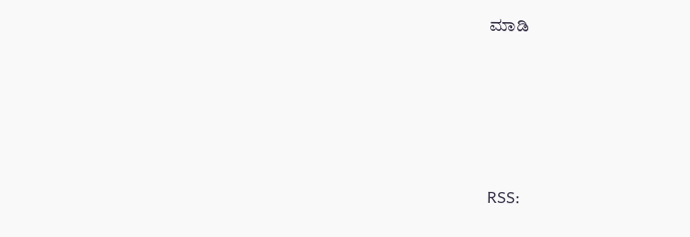ಮಾಡಿ





RSS: